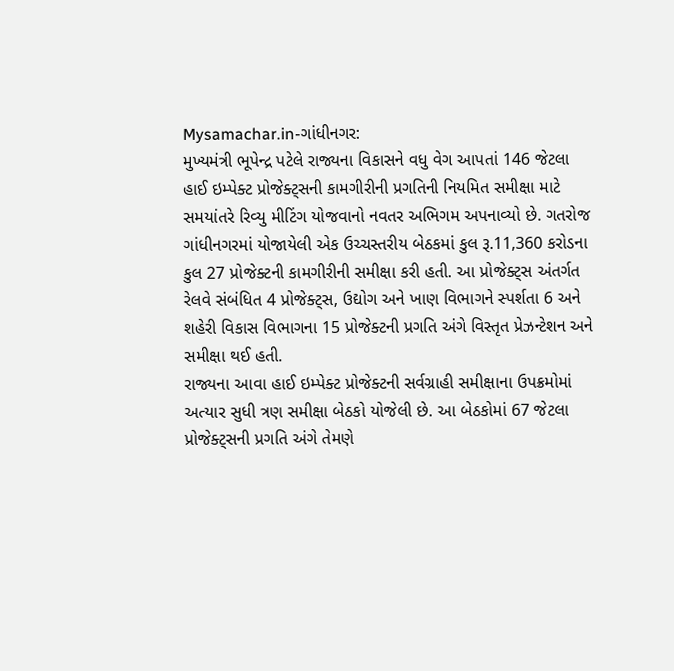Mysamachar.in-ગાંધીનગર:
મુખ્યમંત્રી ભૂપેન્દ્ર પટેલે રાજ્યના વિકાસને વધુ વેગ આપતાં 146 જેટલા હાઈ ઇમ્પેક્ટ પ્રોજેક્ટ્સની કામગીરીની પ્રગતિની નિયમિત સમીક્ષા માટે સમયાંતરે રિવ્યુ મીટિંગ યોજવાનો નવતર અભિગમ અપનાવ્યો છે. ગતરોજ ગાંધીનગરમાં યોજાયેલી એક ઉચ્ચસ્તરીય બેઠકમાં કુલ રૂ.11,360 કરોડના કુલ 27 પ્રોજેક્ટની કામગીરીની સમીક્ષા કરી હતી. આ પ્રોજેક્ટ્સ અંતર્ગત રેલવે સંબંધિત 4 પ્રોજેક્ટ્સ, ઉદ્યોગ અને ખાણ વિભાગને સ્પર્શતા 6 અને શહેરી વિકાસ વિભાગના 15 પ્રોજેક્ટની પ્રગતિ અંગે વિસ્તૃત પ્રેઝન્ટેશન અને સમીક્ષા થઈ હતી.
રાજ્યના આવા હાઈ ઇમ્પેક્ટ પ્રોજેક્ટની સર્વગ્રાહી સમીક્ષાના ઉપક્રમોમાં અત્યાર સુધી ત્રણ સમીક્ષા બેઠકો યોજેલી છે. આ બેઠકોમાં 67 જેટલા પ્રોજેક્ટ્સની પ્રગતિ અંગે તેમણે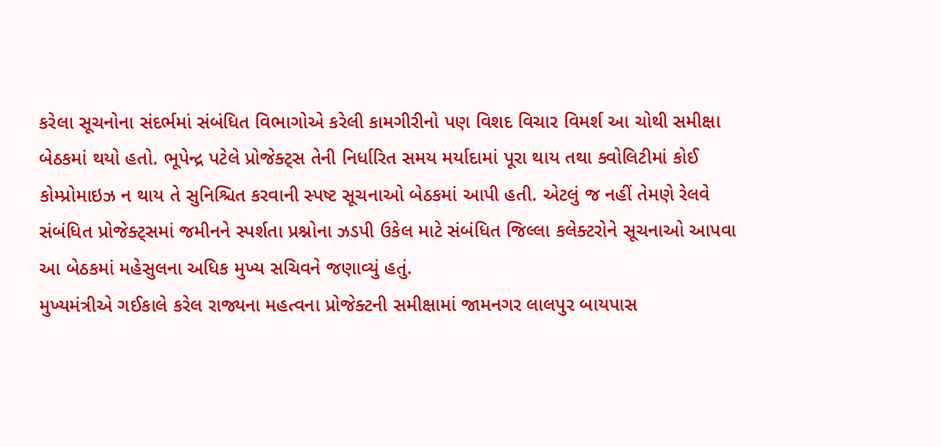કરેલા સૂચનોના સંદર્ભમાં સંબંધિત વિભાગોએ કરેલી કામગીરીનો પણ વિશદ વિચાર વિમર્શ આ ચોથી સમીક્ષા બેઠકમાં થયો હતો. ભૂપેન્દ્ર પટેલે પ્રોજેક્ટ્સ તેની નિર્ધારિત સમય મર્યાદામાં પૂરા થાય તથા ક્વોલિટીમાં કોઈ કોમ્પ્રોમાઇઝ ન થાય તે સુનિશ્ચિત કરવાની સ્પષ્ટ સૂચનાઓ બેઠકમાં આપી હતી. એટલું જ નહીં તેમણે રેલવે સંબંધિત પ્રોજેક્ટ્સમાં જમીનને સ્પર્શતા પ્રશ્નોના ઝડપી ઉકેલ માટે સંબંધિત જિલ્લા કલેક્ટરોને સૂચનાઓ આપવા આ બેઠકમાં મહેસુલના અધિક મુખ્ય સચિવને જણાવ્યું હતું.
મુખ્યમંત્રીએ ગઈકાલે કરેલ રાજ્યના મહત્વના પ્રોજેક્ટની સમીક્ષામાં જામનગર લાલપુર બાયપાસ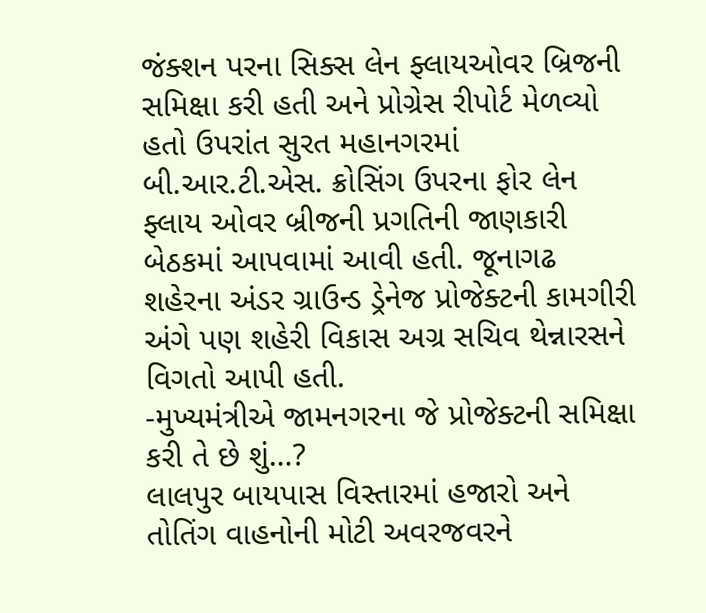જંક્શન પરના સિક્સ લેન ફ્લાયઓવર બ્રિજની સમિક્ષા કરી હતી અને પ્રોગ્રેસ રીપોર્ટ મેળવ્યો હતો ઉપરાંત સુરત મહાનગરમાં બી.આર.ટી.એસ. ક્રોસિંગ ઉપરના ફોર લેન ફ્લાય ઓવર બ્રીજની પ્રગતિની જાણકારી બેઠકમાં આપવામાં આવી હતી. જૂનાગઢ શહેરના અંડર ગ્રાઉન્ડ ડ્રેનેજ પ્રોજેક્ટની કામગીરી અંગે પણ શહેરી વિકાસ અગ્ર સચિવ થેન્નારસને વિગતો આપી હતી.
-મુખ્યમંત્રીએ જામનગરના જે પ્રોજેક્ટની સમિક્ષા કરી તે છે શું…?
લાલપુર બાયપાસ વિસ્તારમાં હજારો અને તોતિંગ વાહનોની મોટી અવરજવરને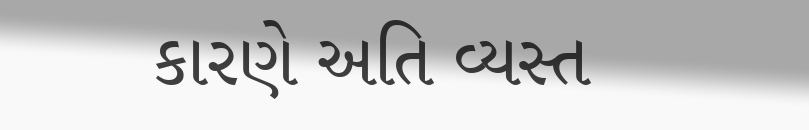કારણે અતિ વ્યસ્ત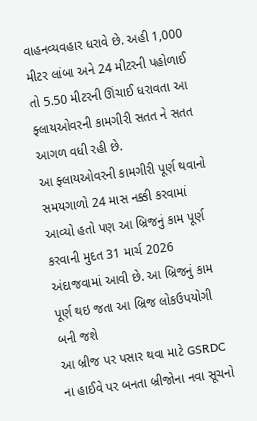વાહનવ્યવહાર ધરાવે છે. અહી 1,000 મીટર લાંબા અને 24 મીટરની પહોળાઈ તો 5.50 મીટરની ઊંચાઈ ધરાવતા આ ફ્લાયઓવરની કામગીરી સતત ને સતત આગળ વધી રહી છે.
આ ફ્લાયઓવરની કામગીરી પૂર્ણ થવાનો સમયગાળો 24 માસ નક્કી કરવામાં આવ્યો હતો પણ આ બ્રિજનું કામ પૂર્ણ કરવાની મુદત 31 માર્ચ 2026 અંદાજવામાં આવી છે. આ બ્રિજનું કામ પૂર્ણ થઇ જતા આ બ્રિજ લોકઉપયોગી બની જશે
આ બ્રીજ પર પસાર થવા માટે GSRDC ના હાઈવે પર બનતા બ્રીજોના નવા સૂચનો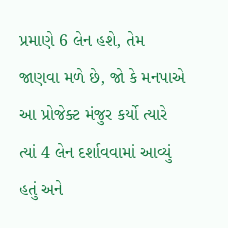પ્રમાણે 6 લેન હશે, તેમ જાણવા મળે છે, જો કે મનપાએ આ પ્રોજેક્ટ મંજુર કર્યો ત્યારે ત્યાં 4 લેન દર્શાવવામાં આવ્યું હતું અને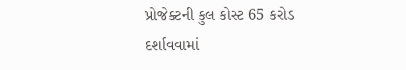પ્રોજેક્ટની કુલ કોસ્ટ 65 કરોડ દર્શાવવામાં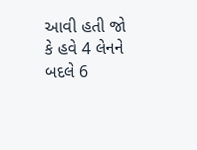આવી હતી જો કે હવે 4 લેનને બદલે 6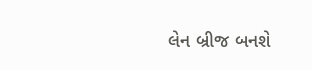લેન બ્રીજ બનશે